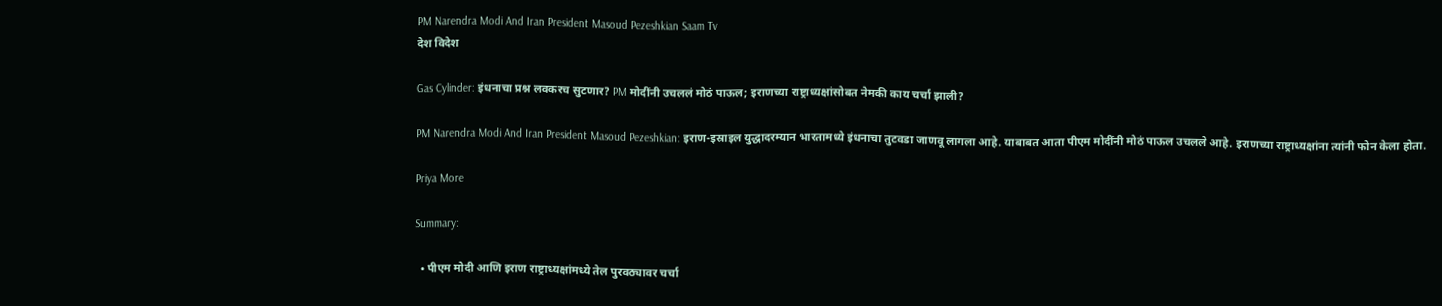PM Narendra Modi And Iran President Masoud Pezeshkian Saam Tv
देश विदेश

Gas Cylinder: इंधनाचा प्रश्न लवकरच सुटणार? PM मोदींनी उचललं मोठं पाऊल; इराणच्या राष्ट्राध्यक्षांसोबत नेमकी काय चर्चा झाली?

PM Narendra Modi And Iran President Masoud Pezeshkian: इराण-इस्राइल युद्धादरम्यान भारतामध्ये इंधनाचा तुटवडा जाणवू लागला आहे. याबाबत आता पीएम मोदींनी मोठं पाऊल उचलले आहे. इराणच्या राष्ट्राध्यक्षांना त्यांनी फोन केला होता.

Priya More

Summary:

  • पीएम मोदी आणि इराण राष्ट्राध्यक्षांमध्ये तेल पुरवठ्यावर चर्चा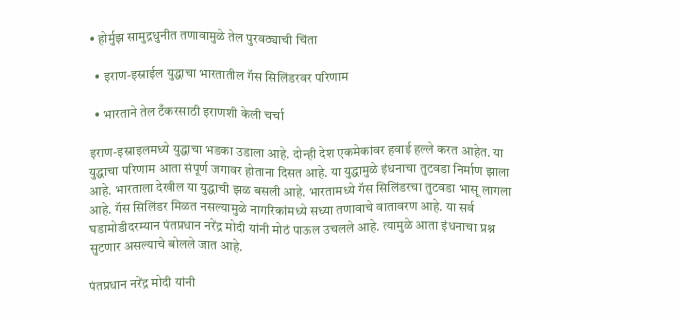• होर्मुझ सामुद्रधुनीत तणावामुळे तेल पुरवठ्याची चिंता

  • इराण-इस्राईल युद्धाचा भारतातील गॅस सिलिंडरवर परिणाम

  • भारताने तेल टँकरसाठी इराणशी केली चर्चा

इराण-इस्राइलमध्ये युद्धाचा भडका उडाला आहे. दोन्ही देश एकमेकांवर हवाई हल्ले करत आहेत. या युद्धाचा परिणाम आता संपूर्ण जगावर होताना दिसत आहे. या युद्धामुळे इंधनाचा तुटवडा निर्माण झाला आहे. भारताला देखील या युद्धाची झळ बसली आहे. भारतामध्ये गॅस सिलिंडरचा तुटवडा भासू लागला आहे. गॅस सिलिंडर मिळत नसल्यामुळे नागरिकांमध्ये सध्या तणावाचे वातावरण आहे. या सर्व घडामोडीदरम्यान पंतप्रधान नरेंद्र मोदी यांनी मोठं पाऊल उचलले आहे. त्यामुळे आता इंधनाचा प्रश्न सुटणार असल्याचे बोलले जात आहे.

पंतप्रधान नरेंद्र मोदी यांनी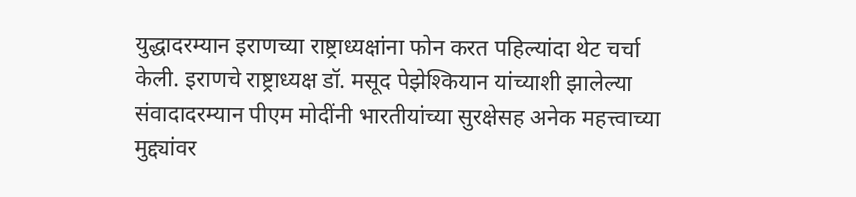युद्धादरम्यान इराणच्या राष्ट्राध्यक्षांना फोन करत पहिल्यांदा थेट चर्चा केली. इराणचे राष्ट्राध्यक्ष डॉ. मसूद पेझेश्कियान यांच्याशी झालेल्या संवादादरम्यान पीएम मोदींनी भारतीयांच्या सुरक्षेसह अनेक महत्त्वाच्या मुद्द्यांवर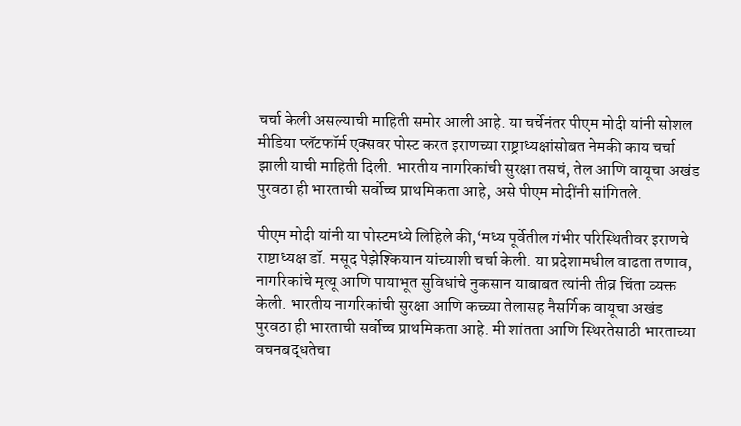चर्चा केली असल्याची माहिती समोर आली आहे. या चर्चेनंतर पीएम मोदी यांनी सोशल मीडिया प्लॅटफॉर्म एक्सवर पोस्ट करत इराणच्या राष्ट्राध्यक्षांसोबत नेमकी काय चर्चा झाली याची माहिती दिली. भारतीय नागरिकांची सुरक्षा तसचं, तेल आणि वायूचा अखंड पुरवठा ही भारताची सर्वोच्च प्राथमिकता आहे, असे पीएम मोदींनी सांगितले.

पीएम मोदी यांनी या पोस्टमध्ये लिहिले की,‘मध्य पूर्वेतील गंभीर परिस्थितीवर इराणचे राष्टाध्यक्ष डॉ. मसूद पेझेश्कियान यांच्याशी चर्चा केली. या प्रदेशामधील वाढता तणाव, नागरिकांचे मृत्यू आणि पायाभूत सुविधांचे नुकसान याबाबत त्यांनी तीव्र चिंता व्यक्त केली. भारतीय नागरिकांची सुरक्षा आणि कच्च्या तेलासह नैसर्गिक वायूचा अखंड पुरवठा ही भारताची सर्वोच्च प्राथमिकता आहे. मी शांतता आणि स्थिरतेसाठी भारताच्या वचनबद्धतेचा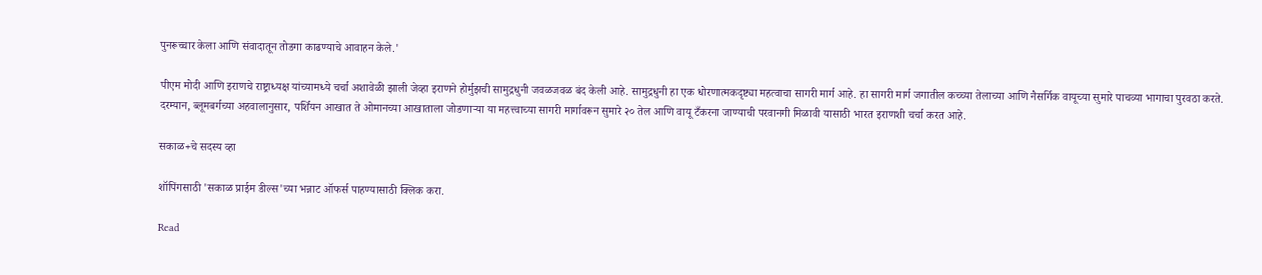पुनरूच्चार केला आणि संवादातून तोडगा काढण्याचे आवाहन केले.'

पीएम मोदी आणि इराणचे राष्ट्राध्यक्ष यांच्यामध्ये चर्चा अशावेळी झाली जेव्हा इराणने होर्मुझची सामुद्रधुनी जवळजवळ बंद केली आहे. सामुद्रधुनी हा एक धोरणात्मकदृष्ट्या महत्वाचा सागरी मार्ग आहे. हा सागरी मार्ग जगातील कच्च्या तेलाच्या आणि नैसर्गिक वायूच्या सुमारे पाचव्या भागाचा पुरवठा करते. दरम्यान, ब्लूमबर्गच्या अहवालानुसार, पर्शियन आखात ते ओमानच्या आखाताला जोडणाऱ्या या महत्त्वाच्या सागरी मार्गावरून सुमारे २० तेल आणि वायू टँकरना जाण्याची परवानगी मिळावी यासाठी भारत इराणशी चर्चा करत आहे.

सकाळ+चे सदस्य व्हा

शॉपिंगसाठी 'सकाळ प्राईम डील्स'च्या भन्नाट ऑफर्स पाहण्यासाठी क्लिक करा.

Read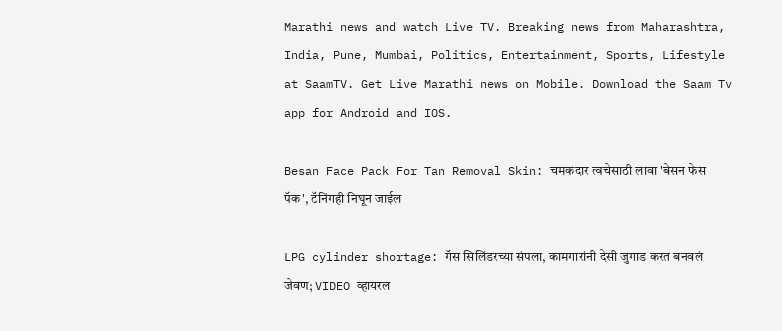Marathi news and watch Live TV. Breaking news from Maharashtra, India, Pune, Mumbai, Politics, Entertainment, Sports, Lifestyle at SaamTV. Get Live Marathi news on Mobile. Download the Saam Tv app for Android and IOS.

Besan Face Pack For Tan Removal Skin: चमकदार त्वचेसाठी लावा 'बेसन फेस पॅक', टॅनिंगही निघून जाईल

LPG cylinder shortage: गॅस सिलिंडरच्या संपला, कामगारांनी देसी जुगाड करत बनवलं जेवण; VIDEO व्हायरल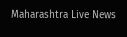Maharashtra Live News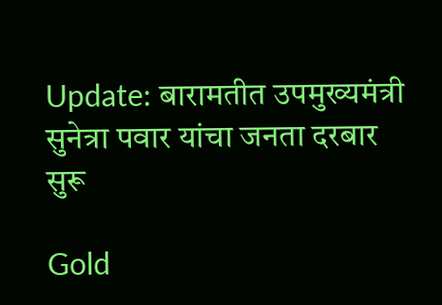Update: बारामतीत उपमुख्यमंत्री सुनेत्रा पवार यांचा जनता दरबार सुरू

Gold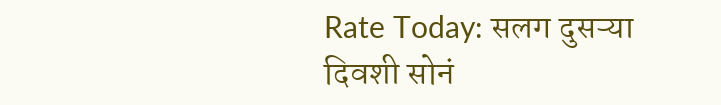Rate Today: सलग दुसऱ्या दिवशी सोनं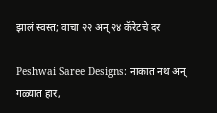झालं स्वस्त; वाचा २२ अन् २४ कॅरेटचे दर

Peshwai Saree Designs: नाकात नथ अन् गळ्यात हार,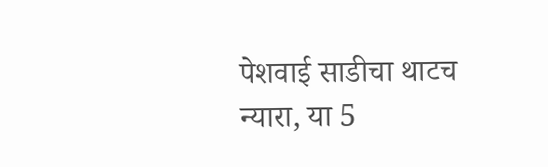पेशवाई साडीचा थाटच न्यारा, या 5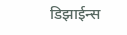डिझाईन्स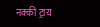नक्की ट्राय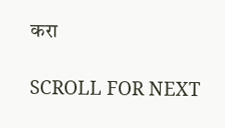करा

SCROLL FOR NEXT